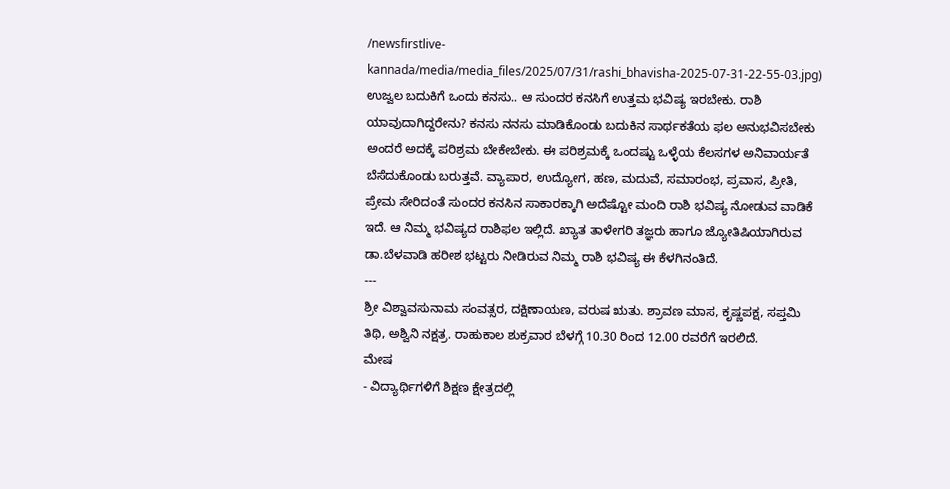/newsfirstlive-kannada/media/media_files/2025/07/31/rashi_bhavisha-2025-07-31-22-55-03.jpg)
ಉಜ್ವಲ ಬದುಕಿಗೆ ಒಂದು ಕನಸು.. ಆ ಸುಂದರ ಕನಸಿಗೆ ಉತ್ತಮ ಭವಿಷ್ಯ ಇರಬೇಕು. ರಾಶಿ ಯಾವುದಾಗಿದ್ದರೇನು? ಕನಸು ನನಸು ಮಾಡಿಕೊಂಡು ಬದುಕಿನ ಸಾರ್ಥಕತೆಯ ಫಲ ಅನುಭವಿಸಬೇಕು ಅಂದರೆ ಅದಕ್ಕೆ ಪರಿಶ್ರಮ ಬೇಕೇಬೇಕು. ಈ ಪರಿಶ್ರಮಕ್ಕೆ ಒಂದಷ್ಟು ಒಳ್ಳೆಯ ಕೆಲಸಗಳ ಅನಿವಾರ್ಯತೆ ಬೆಸೆದುಕೊಂಡು ಬರುತ್ತವೆ. ವ್ಯಾಪಾರ, ಉದ್ಯೋಗ, ಹಣ, ಮದುವೆ, ಸಮಾರಂಭ, ಪ್ರವಾಸ, ಪ್ರೀತಿ, ಪ್ರೇಮ ಸೇರಿದಂತೆ ಸುಂದರ ಕನಸಿನ ಸಾಕಾರಕ್ಕಾಗಿ ಅದೆಷ್ಟೋ ಮಂದಿ ರಾಶಿ ಭವಿಷ್ಯ ನೋಡುವ ವಾಡಿಕೆ ಇದೆ. ಆ ನಿಮ್ಮ ಭವಿಷ್ಯದ ರಾಶಿಫಲ ಇಲ್ಲಿದೆ. ಖ್ಯಾತ ತಾಳೇಗರಿ ತಜ್ಞರು ಹಾಗೂ ಜ್ಯೋತಿಷಿಯಾಗಿರುವ ಡಾ.ಬೆಳವಾಡಿ ಹರೀಶ ಭಟ್ಟರು ನೀಡಿರುವ ನಿಮ್ಮ ರಾಶಿ ಭವಿಷ್ಯ ಈ ಕೆಳಗಿನಂತಿದೆ.
---
ಶ್ರೀ ವಿಶ್ವಾವಸುನಾಮ ಸಂವತ್ಸರ, ದಕ್ಷಿಣಾಯಣ, ವರುಷ ಋತು. ಶ್ರಾವಣ ಮಾಸ, ಕೃಷ್ಣಪಕ್ಷ, ಸಪ್ತಮಿ ತಿಥಿ, ಅಶ್ವಿನಿ ನಕ್ಷತ್ರ. ರಾಹುಕಾಲ ಶುಕ್ರವಾರ ಬೆಳಗ್ಗೆ 10.30 ರಿಂದ 12.00 ರವರೆಗೆ ಇರಲಿದೆ.
ಮೇಷ
- ವಿದ್ಯಾರ್ಥಿಗಳಿಗೆ ಶಿಕ್ಷಣ ಕ್ಷೇತ್ರದಲ್ಲಿ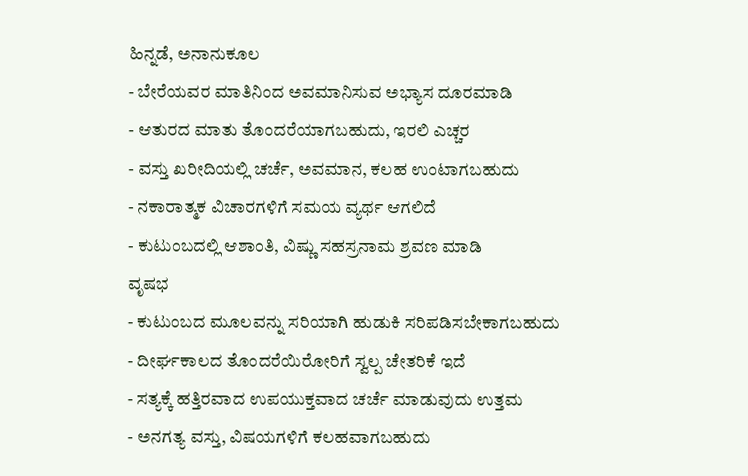ಹಿನ್ನಡೆ, ಅನಾನುಕೂಲ
- ಬೇರೆಯವರ ಮಾತಿನಿಂದ ಅವಮಾನಿಸುವ ಅಭ್ಯಾಸ ದೂರಮಾಡಿ
- ಆತುರದ ಮಾತು ತೊಂದರೆಯಾಗಬಹುದು, ಇರಲಿ ಎಚ್ಚರ
- ವಸ್ತು ಖರೀದಿಯಲ್ಲಿ ಚರ್ಚೆ, ಅವಮಾನ, ಕಲಹ ಉಂಟಾಗಬಹುದು
- ನಕಾರಾತ್ಮಕ ವಿಚಾರಗಳಿಗೆ ಸಮಯ ವ್ಯರ್ಥ ಆಗಲಿದೆ
- ಕುಟುಂಬದಲ್ಲಿ ಆಶಾಂತಿ, ವಿಷ್ಣು ಸಹಸ್ರನಾಮ ಶ್ರವಣ ಮಾಡಿ
ವೃಷಭ
- ಕುಟುಂಬದ ಮೂಲವನ್ನು ಸರಿಯಾಗಿ ಹುಡುಕಿ ಸರಿಪಡಿಸಬೇಕಾಗಬಹುದು
- ದೀರ್ಘಕಾಲದ ತೊಂದರೆಯಿರೋರಿಗೆ ಸ್ವಲ್ಪ ಚೇತರಿಕೆ ಇದೆ
- ಸತ್ಯಕ್ಕೆ ಹತ್ತಿರವಾದ ಉಪಯುಕ್ತವಾದ ಚರ್ಚೆ ಮಾಡುವುದು ಉತ್ತಮ
- ಅನಗತ್ಯ ವಸ್ತು, ವಿಷಯಗಳಿಗೆ ಕಲಹವಾಗಬಹುದು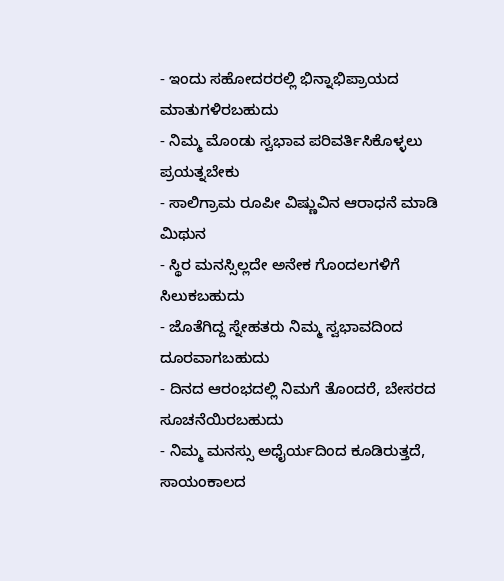- ಇಂದು ಸಹೋದರರಲ್ಲಿ ಭಿನ್ನಾಭಿಪ್ರಾಯದ ಮಾತುಗಳಿರಬಹುದು
- ನಿಮ್ಮ ಮೊಂಡು ಸ್ವಭಾವ ಪರಿವರ್ತಿಸಿಕೊಳ್ಳಲು ಪ್ರಯತ್ನಬೇಕು
- ಸಾಲಿಗ್ರಾಮ ರೂಪೀ ವಿಷ್ಣುವಿನ ಆರಾಧನೆ ಮಾಡಿ
ಮಿಥುನ
- ಸ್ಥಿರ ಮನಸ್ಸಿಲ್ಲದೇ ಅನೇಕ ಗೊಂದಲಗಳಿಗೆ ಸಿಲುಕಬಹುದು
- ಜೊತೆಗಿದ್ದ ಸ್ನೇಹತರು ನಿಮ್ಮ ಸ್ವಭಾವದಿಂದ ದೂರವಾಗಬಹುದು
- ದಿನದ ಆರಂಭದಲ್ಲಿ ನಿಮಗೆ ತೊಂದರೆ, ಬೇಸರದ ಸೂಚನೆಯಿರಬಹುದು
- ನಿಮ್ಮ ಮನಸ್ಸು ಅಧೈರ್ಯದಿಂದ ಕೂಡಿರುತ್ತದೆ, ಸಾಯಂಕಾಲದ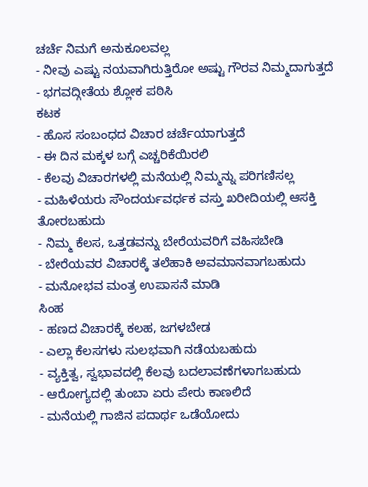ಚರ್ಚೆ ನಿಮಗೆ ಅನುಕೂಲವಲ್ಲ
- ನೀವು ಎಷ್ಟು ನಯವಾಗಿರುತ್ತಿರೋ ಅಷ್ಟು ಗೌರವ ನಿಮ್ಮದಾಗುತ್ತದೆ
- ಭಗವದ್ಗೀತೆಯ ಶ್ಲೋಕ ಪಠಿಸಿ
ಕಟಕ
- ಹೊಸ ಸಂಬಂಧದ ವಿಚಾರ ಚರ್ಚೆಯಾಗುತ್ತದೆ
- ಈ ದಿನ ಮಕ್ಕಳ ಬಗ್ಗೆ ಎಚ್ಚರಿಕೆಯಿರಲಿ
- ಕೆಲವು ವಿಚಾರಗಳಲ್ಲಿ ಮನೆಯಲ್ಲಿ ನಿಮ್ಮನ್ನು ಪರಿಗಣಿಸಲ್ಲ
- ಮಹಿಳೆಯರು ಸೌಂದರ್ಯವರ್ಧಕ ವಸ್ತು ಖರೀದಿಯಲ್ಲಿ ಆಸಕ್ತಿ ತೋರಬಹುದು
- ನಿಮ್ಮ ಕೆಲಸ, ಒತ್ತಡವನ್ನು ಬೇರೆಯವರಿಗೆ ವಹಿಸಬೇಡಿ
- ಬೇರೆಯವರ ವಿಚಾರಕ್ಕೆ ತಲೆಹಾಕಿ ಅವಮಾನವಾಗಬಹುದು
- ಮನೋಭವ ಮಂತ್ರ ಉಪಾಸನೆ ಮಾಡಿ
ಸಿಂಹ
- ಹಣದ ವಿಚಾರಕ್ಕೆ ಕಲಹ, ಜಗಳಬೇಡ
- ಎಲ್ಲಾ ಕೆಲಸಗಳು ಸುಲಭವಾಗಿ ನಡೆಯಬಹುದು
- ವ್ಯಕ್ತಿತ್ವ, ಸ್ವಭಾವದಲ್ಲಿ ಕೆಲವು ಬದಲಾವಣೆಗಳಾಗಬಹುದು
- ಆರೋಗ್ಯದಲ್ಲಿ ತುಂಬಾ ಏರು ಪೇರು ಕಾಣಲಿದೆ
- ಮನೆಯಲ್ಲಿ ಗಾಜಿನ ಪದಾರ್ಥ ಒಡೆಯೋದು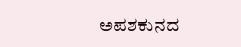ಅಪಶಕುನದ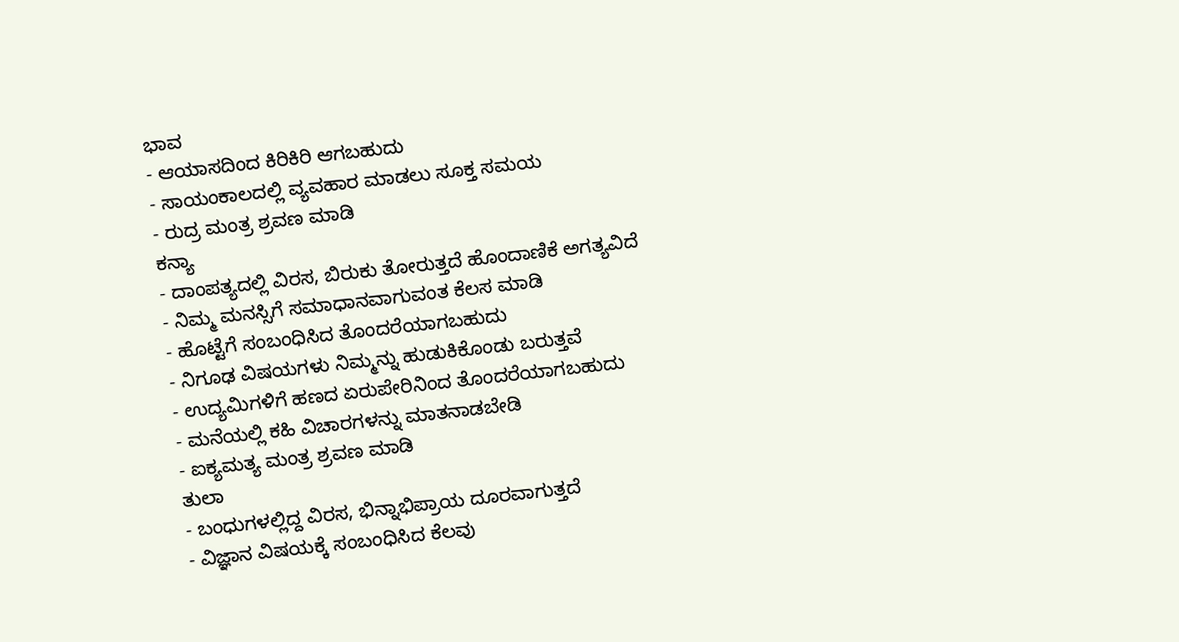ಭಾವ
- ಆಯಾಸದಿಂದ ಕಿರಿಕಿರಿ ಆಗಬಹುದು
- ಸಾಯಂಕಾಲದಲ್ಲಿ ವ್ಯವಹಾರ ಮಾಡಲು ಸೂಕ್ತ ಸಮಯ
- ರುದ್ರ ಮಂತ್ರ ಶ್ರವಣ ಮಾಡಿ
ಕನ್ಯಾ
- ದಾಂಪತ್ಯದಲ್ಲಿ ವಿರಸ, ಬಿರುಕು ತೋರುತ್ತದೆ ಹೊಂದಾಣಿಕೆ ಅಗತ್ಯವಿದೆ
- ನಿಮ್ಮ ಮನಸ್ಸಿಗೆ ಸಮಾಧಾನವಾಗುವಂತ ಕೆಲಸ ಮಾಡಿ
- ಹೊಟ್ಟೆಗೆ ಸಂಬಂಧಿಸಿದ ತೊಂದರೆಯಾಗಬಹುದು
- ನಿಗೂಢ ವಿಷಯಗಳು ನಿಮ್ಮನ್ನು ಹುಡುಕಿಕೊಂಡು ಬರುತ್ತವೆ
- ಉದ್ಯಮಿಗಳಿಗೆ ಹಣದ ಏರುಪೇರಿನಿಂದ ತೊಂದರೆಯಾಗಬಹುದು
- ಮನೆಯಲ್ಲಿ ಕಹಿ ವಿಚಾರಗಳನ್ನು ಮಾತನಾಡಬೇಡಿ
- ಐಕ್ಯಮತ್ಯ ಮಂತ್ರ ಶ್ರವಣ ಮಾಡಿ
ತುಲಾ
- ಬಂಧುಗಳಲ್ಲಿದ್ದ ವಿರಸ, ಭಿನ್ನಾಭಿಪ್ರಾಯ ದೂರವಾಗುತ್ತದೆ
- ವಿಜ್ಞಾನ ವಿಷಯಕ್ಕೆ ಸಂಬಂಧಿಸಿದ ಕೆಲವು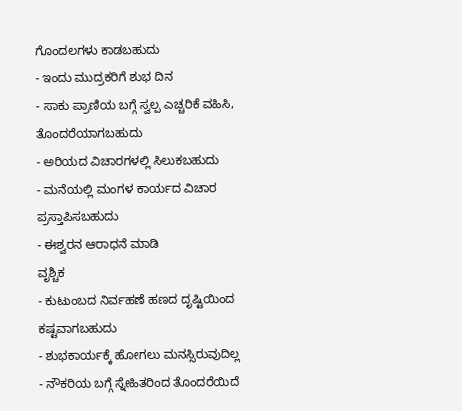ಗೊಂದಲಗಳು ಕಾಡಬಹುದು
- ಇಂದು ಮುದ್ರಕರಿಗೆ ಶುಭ ದಿನ
- ಸಾಕು ಪ್ರಾಣಿಯ ಬಗ್ಗೆ ಸ್ವಲ್ಪ ಎಚ್ಚರಿಕೆ ವಹಿಸಿ, ತೊಂದರೆಯಾಗಬಹುದು
- ಅರಿಯದ ವಿಚಾರಗಳಲ್ಲಿ ಸಿಲುಕಬಹುದು
- ಮನೆಯಲ್ಲಿ ಮಂಗಳ ಕಾರ್ಯದ ವಿಚಾರ ಪ್ರಸ್ತಾಪಿಸಬಹುದು
- ಈಶ್ವರನ ಆರಾಧನೆ ಮಾಡಿ
ವೃಶ್ಚಿಕ
- ಕುಟುಂಬದ ನಿರ್ವಹಣೆ ಹಣದ ದೃಷ್ಟಿಯಿಂದ ಕಷ್ಟವಾಗಬಹುದು
- ಶುಭಕಾರ್ಯಕ್ಕೆ ಹೋಗಲು ಮನಸ್ಸಿರುವುದಿಲ್ಲ
- ನೌಕರಿಯ ಬಗ್ಗೆ ಸ್ನೇಹಿತರಿಂದ ತೊಂದರೆಯಿದೆ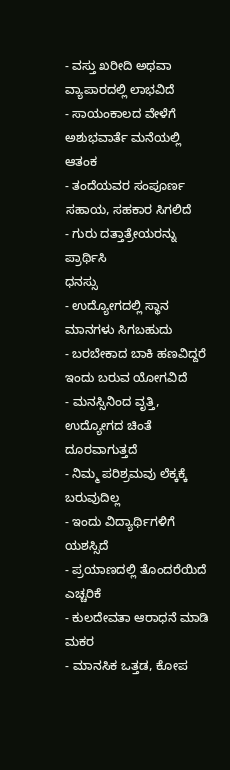- ವಸ್ತು ಖರೀದಿ ಅಥವಾ ವ್ಯಾಪಾರದಲ್ಲಿ ಲಾಭವಿದೆ
- ಸಾಯಂಕಾಲದ ವೇಳೆಗೆ ಅಶುಭವಾರ್ತೆ ಮನೆಯಲ್ಲಿ ಆತಂಕ
- ತಂದೆಯವರ ಸಂಪೂರ್ಣ ಸಹಾಯ, ಸಹಕಾರ ಸಿಗಲಿದೆ
- ಗುರು ದತ್ತಾತ್ರೇಯರನ್ನು ಪ್ರಾರ್ಥಿಸಿ
ಧನಸ್ಸು
- ಉದ್ಯೋಗದಲ್ಲಿ ಸ್ಥಾನ ಮಾನಗಳು ಸಿಗಬಹುದು
- ಬರಬೇಕಾದ ಬಾಕಿ ಹಣವಿದ್ದರೆ ಇಂದು ಬರುವ ಯೋಗವಿದೆ
- ಮನಸ್ಸಿನಿಂದ ವೃತ್ತಿ, ಉದ್ಯೋಗದ ಚಿಂತೆ ದೂರವಾಗುತ್ತದೆ
- ನಿಮ್ಮ ಪರಿಶ್ರಮವು ಲೆಕ್ಕಕ್ಕೆ ಬರುವುದಿಲ್ಲ
- ಇಂದು ವಿದ್ಯಾರ್ಥಿಗಳಿಗೆ ಯಶಸ್ಸಿದೆ
- ಪ್ರಯಾಣದಲ್ಲಿ ತೊಂದರೆಯಿದೆ ಎಚ್ಚರಿಕೆ
- ಕುಲದೇವತಾ ಆರಾಧನೆ ಮಾಡಿ
ಮಕರ
- ಮಾನಸಿಕ ಒತ್ತಡ, ಕೋಪ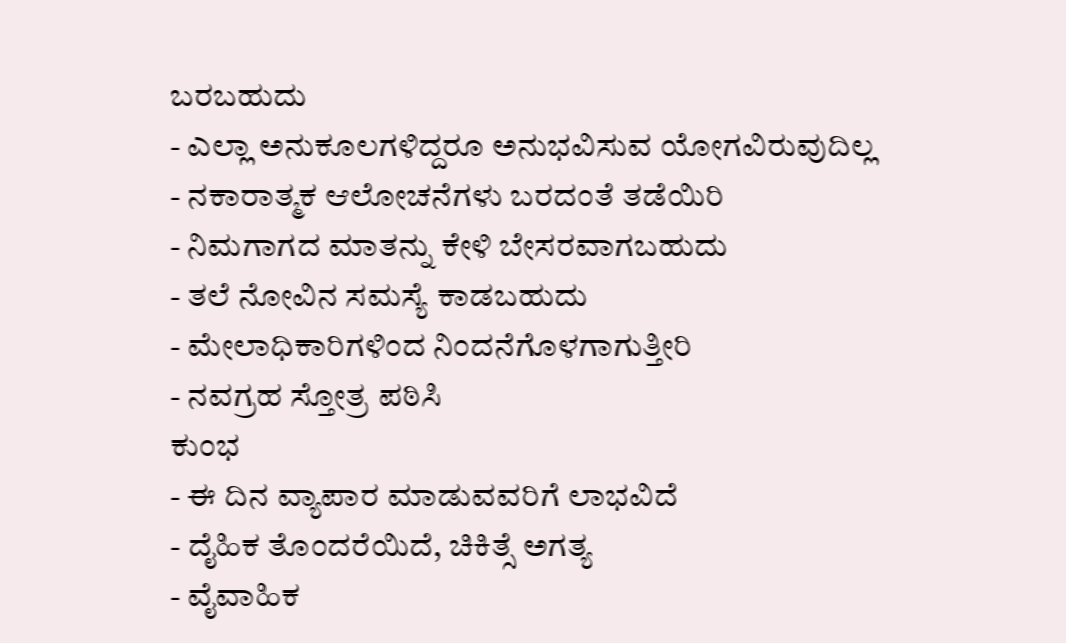ಬರಬಹುದು
- ಎಲ್ಲಾ ಅನುಕೂಲಗಳಿದ್ದರೂ ಅನುಭವಿಸುವ ಯೋಗವಿರುವುದಿಲ್ಲ
- ನಕಾರಾತ್ಮಕ ಆಲೋಚನೆಗಳು ಬರದಂತೆ ತಡೆಯಿರಿ
- ನಿಮಗಾಗದ ಮಾತನ್ನು ಕೇಳಿ ಬೇಸರವಾಗಬಹುದು
- ತಲೆ ನೋವಿನ ಸಮಸ್ಯೆ ಕಾಡಬಹುದು
- ಮೇಲಾಧಿಕಾರಿಗಳಿಂದ ನಿಂದನೆಗೊಳಗಾಗುತ್ತೀರಿ
- ನವಗ್ರಹ ಸ್ತೋತ್ರ ಪಠಿಸಿ
ಕುಂಭ
- ಈ ದಿನ ವ್ಯಾಪಾರ ಮಾಡುವವರಿಗೆ ಲಾಭವಿದೆ
- ದೈಹಿಕ ತೊಂದರೆಯಿದೆ, ಚಿಕಿತ್ಸೆ ಅಗತ್ಯ
- ವೈವಾಹಿಕ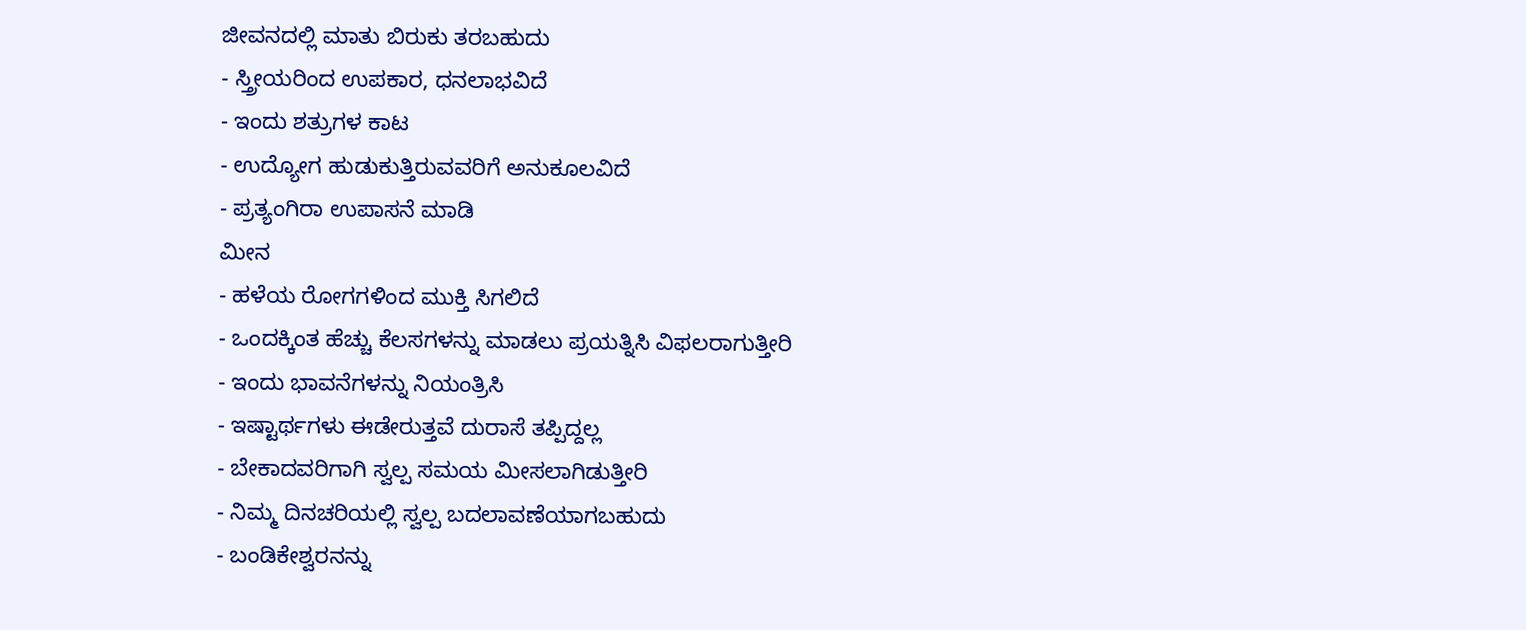ಜೀವನದಲ್ಲಿ ಮಾತು ಬಿರುಕು ತರಬಹುದು
- ಸ್ತ್ರೀಯರಿಂದ ಉಪಕಾರ, ಧನಲಾಭವಿದೆ
- ಇಂದು ಶತ್ರುಗಳ ಕಾಟ
- ಉದ್ಯೋಗ ಹುಡುಕುತ್ತಿರುವವರಿಗೆ ಅನುಕೂಲವಿದೆ
- ಪ್ರತ್ಯಂಗಿರಾ ಉಪಾಸನೆ ಮಾಡಿ
ಮೀನ
- ಹಳೆಯ ರೋಗಗಳಿಂದ ಮುಕ್ತಿ ಸಿಗಲಿದೆ
- ಒಂದಕ್ಕಿಂತ ಹೆಚ್ಚು ಕೆಲಸಗಳನ್ನು ಮಾಡಲು ಪ್ರಯತ್ನಿಸಿ ವಿಫಲರಾಗುತ್ತೀರಿ
- ಇಂದು ಭಾವನೆಗಳನ್ನು ನಿಯಂತ್ರಿಸಿ
- ಇಷ್ಟಾರ್ಥಗಳು ಈಡೇರುತ್ತವೆ ದುರಾಸೆ ತಪ್ಪಿದ್ದಲ್ಲ
- ಬೇಕಾದವರಿಗಾಗಿ ಸ್ವಲ್ಪ ಸಮಯ ಮೀಸಲಾಗಿಡುತ್ತೀರಿ
- ನಿಮ್ಮ ದಿನಚರಿಯಲ್ಲಿ ಸ್ವಲ್ಪ ಬದಲಾವಣೆಯಾಗಬಹುದು
- ಬಂಡಿಕೇಶ್ವರನನ್ನು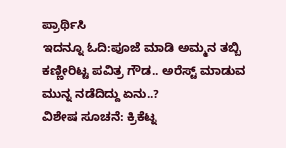ಪ್ರಾರ್ಥಿಸಿ
ಇದನ್ನೂ ಓದಿ:ಪೂಜೆ ಮಾಡಿ ಅಮ್ಮನ ತಬ್ಬಿ ಕಣ್ಣೀರಿಟ್ಟ ಪವಿತ್ರ ಗೌಡ.. ಅರೆಸ್ಟ್ ಮಾಡುವ ಮುನ್ನ ನಡೆದಿದ್ದು ಏನು..?
ವಿಶೇಷ ಸೂಚನೆ: ಕ್ರಿಕೆಟ್ನ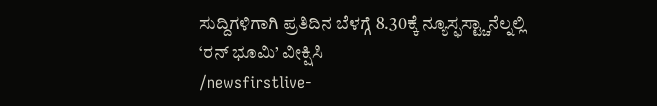ಸುದ್ದಿಗಳಿಗಾಗಿ ಪ್ರತಿದಿನ ಬೆಳಗ್ಗೆ 8.30ಕ್ಕೆ ನ್ಯೂಸ್ಫಸ್ಟ್ಚಾನೆಲ್ನಲ್ಲಿ ‘ರನ್ ಭೂಮಿ’ ವೀಕ್ಷಿಸಿ
/newsfirstlive-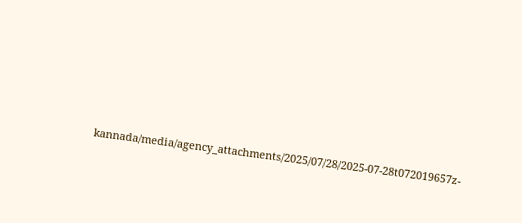kannada/media/agency_attachments/2025/07/28/2025-07-28t072019657z-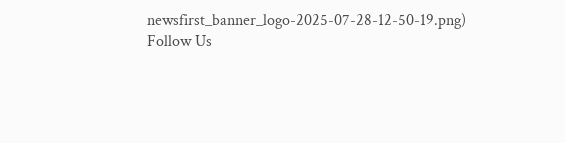newsfirst_banner_logo-2025-07-28-12-50-19.png)
Follow Us